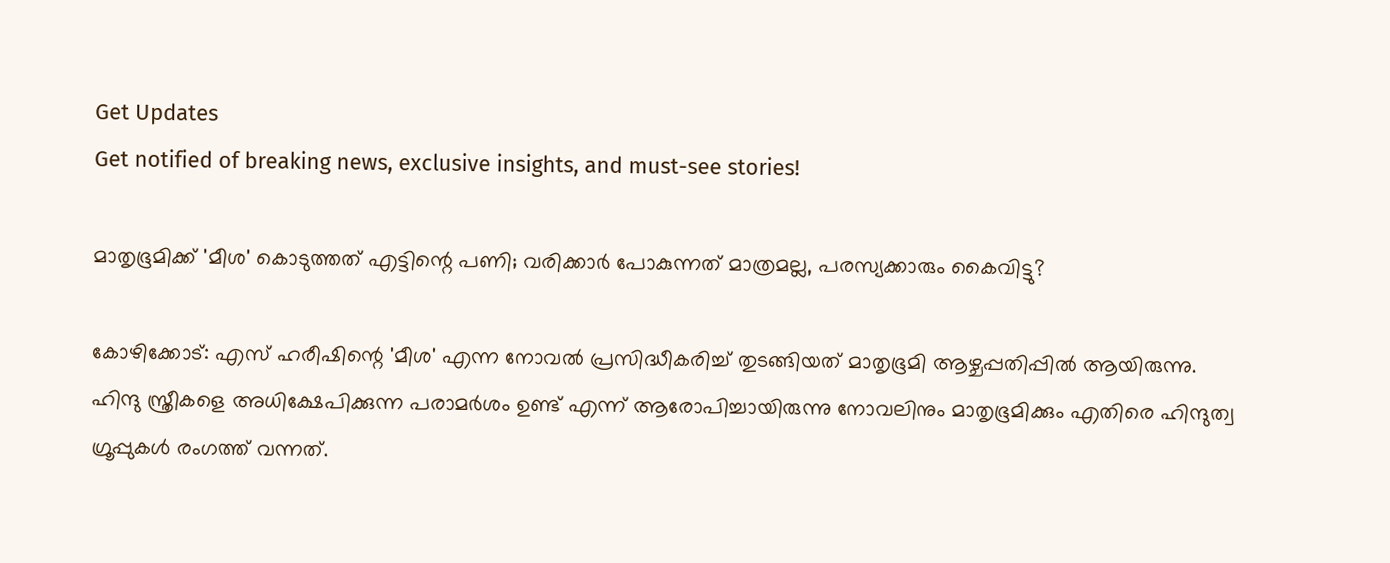Get Updates
Get notified of breaking news, exclusive insights, and must-see stories!

മാതൃഭൂമിക്ക് 'മീശ' കൊടുത്തത് എട്ടിന്റെ പണി; വരിക്കാർ പോകുന്നത് മാത്രമല്ല, പരസ്യക്കാരും കൈവിട്ടു?

കോഴിക്കോട്: എസ് ഹരീഷിന്റെ 'മീശ' എന്ന നോവല്‍ പ്രസിദ്ധീകരിച്ച് തുടങ്ങിയത് മാതൃഭൂമി ആഴ്ചപ്പതിപ്പില്‍ ആയിരുന്നു. ഹിന്ദു സ്ത്രീകളെ അധിക്ഷേപിക്കുന്ന പരാമര്‍ശം ഉണ്ട് എന്ന് ആരോപിച്ചായിരുന്നു നോവലിനും മാതൃഭൂമിക്കും എതിരെ ഹിന്ദുത്വ ഗ്രൂപ്പുകള്‍ രംഗത്ത് വന്നത്.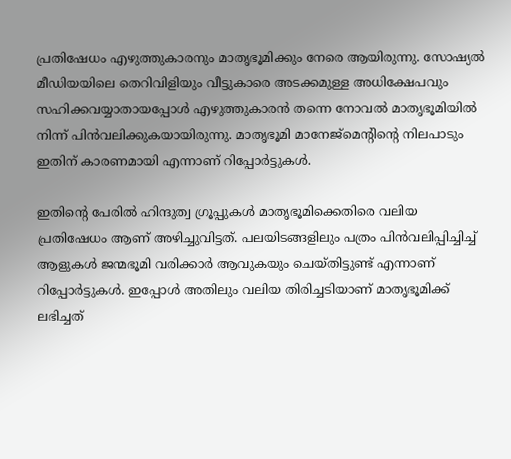പ്രതിഷേധം എഴുത്തുകാരനും മാതൃഭൂമിക്കും നേരെ ആയിരുന്നു. സോഷ്യല്‍ മീഡിയയിലെ തെറിവിളിയും വീട്ടുകാരെ അടക്കമുള്ള അധിക്ഷേപവും സഹിക്കവയ്യാതായപ്പോള്‍ എഴുത്തുകാരന്‍ തന്നെ നോവല്‍ മാതൃഭൂമിയില്‍ നിന്ന് പിന്‍വലിക്കുകയായിരുന്നു. മാതൃഭൂമി മാനേജ്‌മെന്റിന്റെ നിലപാടും ഇതിന് കാരണമായി എന്നാണ് റിപ്പോര്‍ട്ടുകള്‍.

ഇതിന്റെ പേരില്‍ ഹിന്ദുത്വ ഗ്രൂപ്പുകള്‍ മാതൃഭൂമിക്കെതിരെ വലിയ പ്രതിഷേധം ആണ് അഴിച്ചുവിട്ടത്. പലയിടങ്ങളിലും പത്രം പിന്‍വലിപ്പിച്ചിച്ച് ആളുകള്‍ ജന്മഭൂമി വരിക്കാര്‍ ആവുകയും ചെയ്തിട്ടുണ്ട് എന്നാണ് റിപ്പോര്‍ട്ടുകള്‍. ഇപ്പോള്‍ അതിലും വലിയ തിരിച്ചടിയാണ് മാതൃഭൂമിക്ക് ലഭിച്ചത്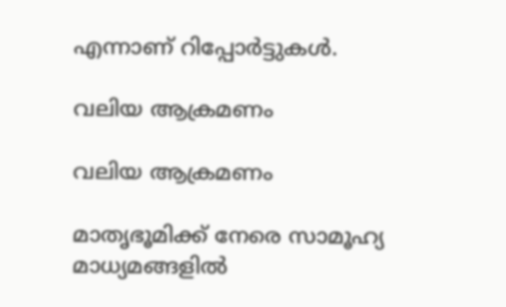എന്നാണ് റിപ്പോര്‍ട്ടുകള്‍.

വലിയ ആക്രമണം

വലിയ ആക്രമണം

മാതൃഭൂമിക്ക് നേരെ സാമൂഹ്യ മാധ്യമങ്ങളില്‍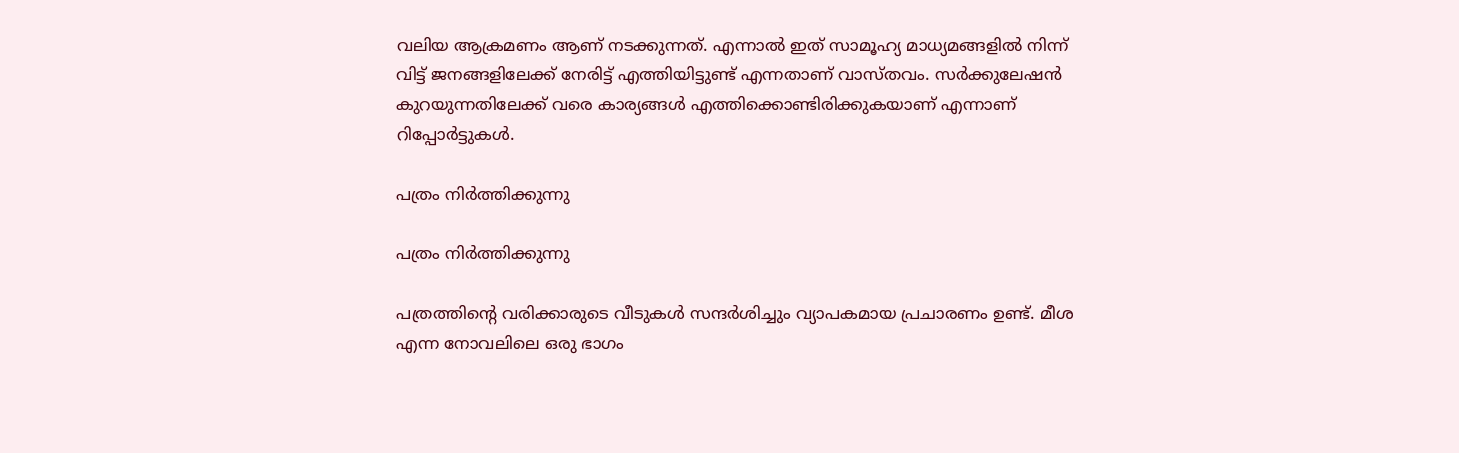വലിയ ആക്രമണം ആണ് നടക്കുന്നത്. എന്നാല്‍ ഇത് സാമൂഹ്യ മാധ്യമങ്ങളില്‍ നിന്ന് വിട്ട് ജനങ്ങളിലേക്ക് നേരിട്ട് എത്തിയിട്ടുണ്ട് എന്നതാണ് വാസ്തവം. സര്‍ക്കുലേഷന്‍ കുറയുന്നതിലേക്ക് വരെ കാര്യങ്ങള്‍ എത്തിക്കൊണ്ടിരിക്കുകയാണ് എന്നാണ് റിപ്പോര്‍ട്ടുകള്‍.

പത്രം നിര്‍ത്തിക്കുന്നു

പത്രം നിര്‍ത്തിക്കുന്നു

പത്രത്തിന്റെ വരിക്കാരുടെ വീടുകള്‍ സന്ദര്‍ശിച്ചും വ്യാപകമായ പ്രചാരണം ഉണ്ട്. മീശ എന്ന നോവലിലെ ഒരു ഭാഗം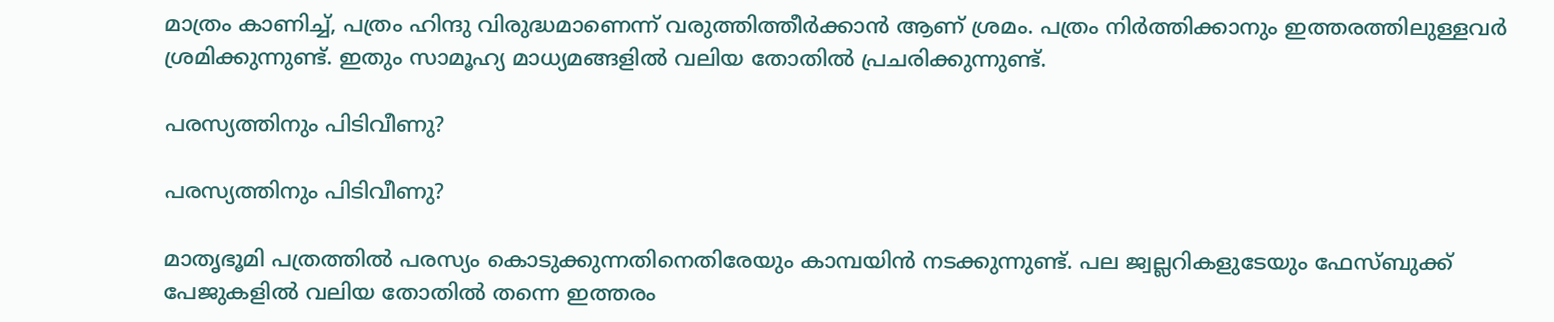മാത്രം കാണിച്ച്, പത്രം ഹിന്ദു വിരുദ്ധമാണെന്ന് വരുത്തിത്തീര്‍ക്കാന്‍ ആണ് ശ്രമം. പത്രം നിര്‍ത്തിക്കാനും ഇത്തരത്തിലുള്ളവര്‍ ശ്രമിക്കുന്നുണ്ട്. ഇതും സാമൂഹ്യ മാധ്യമങ്ങളില്‍ വലിയ തോതില്‍ പ്രചരിക്കുന്നുണ്ട്.

പരസ്യത്തിനും പിടിവീണു?

പരസ്യത്തിനും പിടിവീണു?

മാതൃഭൂമി പത്രത്തില്‍ പരസ്യം കൊടുക്കുന്നതിനെതിരേയും കാമ്പയിന്‍ നടക്കുന്നുണ്ട്. പല ജ്വല്ലറികളുടേയും ഫേസ്ബുക്ക് പേജുകളില്‍ വലിയ തോതില്‍ തന്നെ ഇത്തരം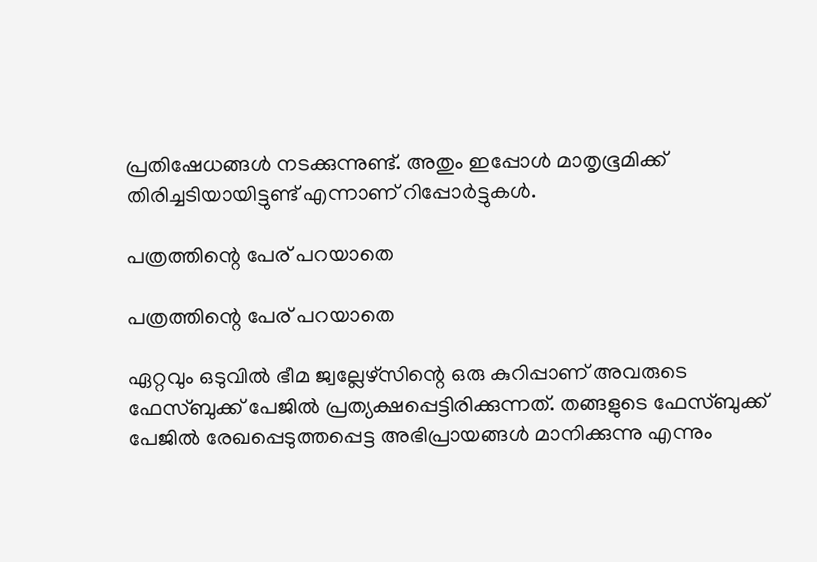പ്രതിഷേധങ്ങള്‍ നടക്കുന്നുണ്ട്. അതും ഇപ്പോള്‍ മാതൃഭൂമിക്ക് തിരിച്ചടിയായിട്ടുണ്ട് എന്നാണ് റിപ്പോര്‍ട്ടുകള്‍.

പത്രത്തിന്റെ പേര് പറയാതെ

പത്രത്തിന്റെ പേര് പറയാതെ

ഏറ്റവും ഒടുവില്‍ ഭീമ ജ്വല്ലേഴ്‌സിന്റെ ഒരു കുറിപ്പാണ് അവരുടെ ഫേസ്ബുക്ക് പേജില്‍ പ്രത്യക്ഷപ്പെട്ടിരിക്കുന്നത്. തങ്ങളുടെ ഫേസ്ബുക്ക് പേജില്‍ രേഖപ്പെടുത്തപ്പെട്ട അഭിപ്രായങ്ങള്‍ മാനിക്കുന്നു എന്നും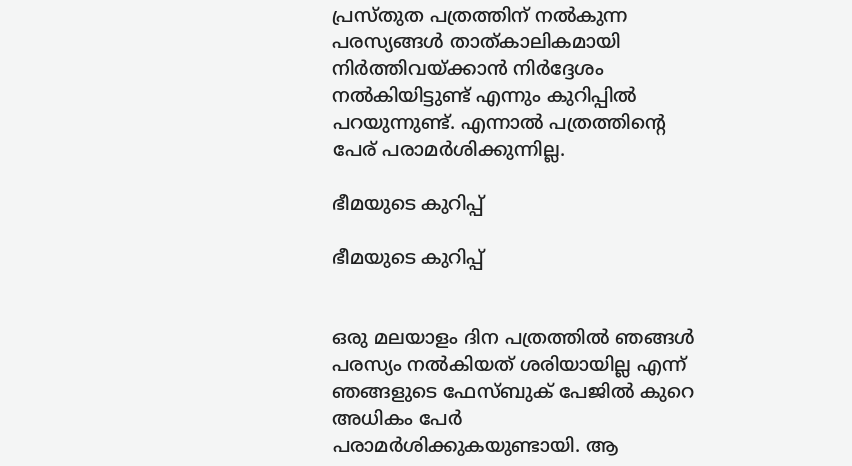പ്രസ്തുത പത്രത്തിന് നല്‍കുന്ന പരസ്യങ്ങള്‍ താത്കാലികമായി നിര്‍ത്തിവയ്ക്കാന്‍ നിര്‍ദ്ദേശം നല്‍കിയിട്ടുണ്ട് എന്നും കുറിപ്പില്‍ പറയുന്നുണ്ട്. എന്നാല്‍ പത്രത്തിന്റെ പേര് പരാമര്‍ശിക്കുന്നില്ല.

ഭീമയുടെ കുറിപ്പ്

ഭീമയുടെ കുറിപ്പ്


ഒരു മലയാളം ദിന പത്രത്തിൽ ഞങ്ങൾ പരസ്യം നൽകിയത് ശരിയായില്ല എന്ന് ഞങ്ങളുടെ ഫേസ്ബുക് പേജിൽ കുറെ അധികം പേർ പരാമർശിക്കുകയുണ്ടായി. ആ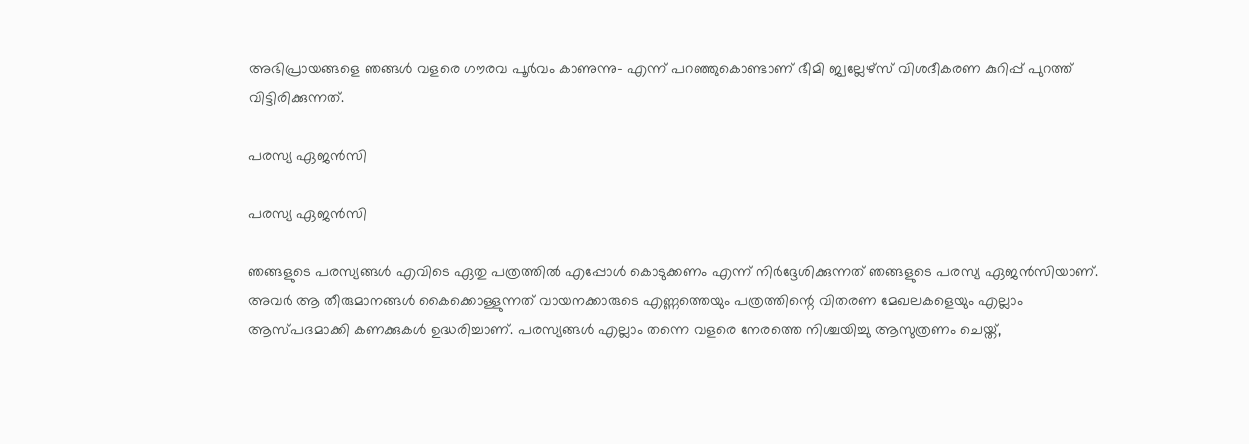അഭിപ്രായങ്ങളെ ഞങ്ങൾ വളരെ ഗൗരവ പൂർവം കാണുന്നു- എന്ന് പറഞ്ഞുകൊണ്ടാണ് ഭീമി ജ്വല്ലേഴ്സ് വിശദീകരണ കുറിപ്പ് പുറത്ത് വിട്ടിരിക്കുന്നത്.

പരസ്യ ഏജന്‍സി

പരസ്യ ഏജന്‍സി

ഞങ്ങളുടെ പരസ്യങ്ങൾ എവിടെ ഏതു പത്രത്തിൽ എപ്പോൾ കൊടുക്കണം എന്ന് നിർദ്ദേശിക്കുന്നത് ഞങ്ങളുടെ പരസ്യ ഏജൻസിയാണ്. അവർ ആ തീരുമാനങ്ങൾ കൈക്കൊള്ളുന്നത് വായനക്കാരുടെ എണ്ണത്തെയും പത്രത്തിന്റെ വിതരണ മേഖലകളെയും എല്ലാം ആസ്പദമാക്കി കണക്കുകൾ ഉദ്ധരിച്ചാണ്. പരസ്യങ്ങൾ എല്ലാം തന്നെ വളരെ നേരത്തെ നിശ്ചയിച്ചു ആസുത്രണം ചെയ്ത്,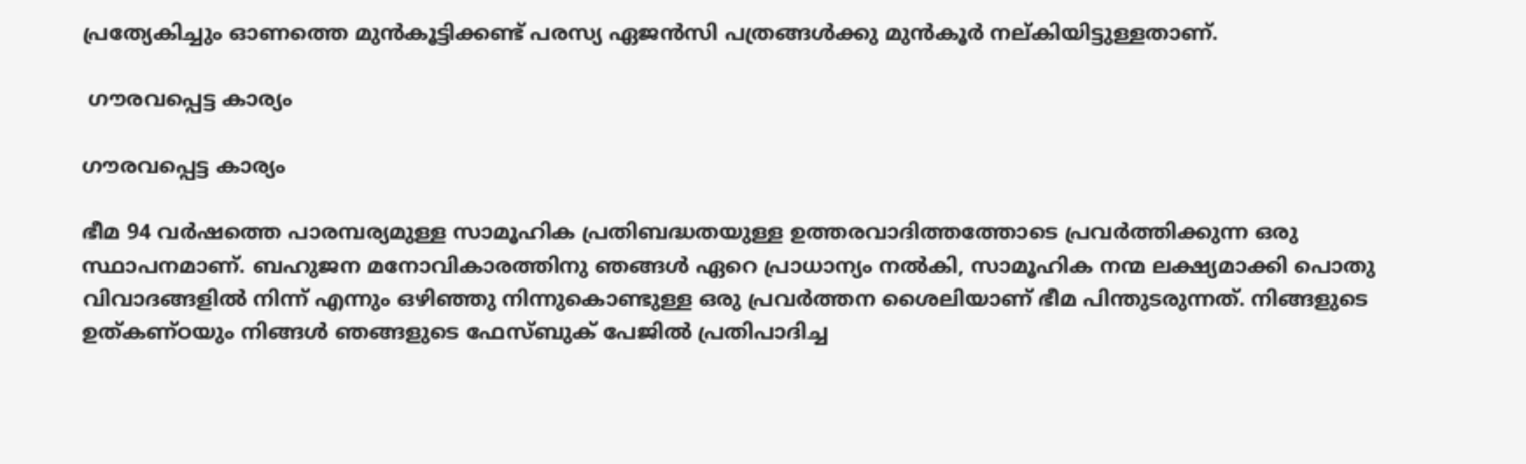പ്രത്യേകിച്ചും ഓണത്തെ മുൻകൂട്ടിക്കണ്ട് പരസ്യ ഏജൻസി പത്രങ്ങൾക്കു മുൻ‌കൂർ നല്കിയിട്ടുള്ളതാണ്.

 ഗൗരവപ്പെട്ട കാര്യം

ഗൗരവപ്പെട്ട കാര്യം

ഭീമ 94 വർഷത്തെ പാരമ്പര്യമുള്ള സാമൂഹിക പ്രതിബദ്ധതയുള്ള ഉത്തരവാദിത്തത്തോടെ പ്രവർത്തിക്കുന്ന ഒരു സ്ഥാപനമാണ്. ബഹുജന മനോവികാരത്തിനു ഞങ്ങൾ ഏറെ പ്രാധാന്യം നൽകി, സാമൂഹിക നന്മ ലക്ഷ്യമാക്കി പൊതു വിവാദങ്ങളിൽ നിന്ന് എന്നും ഒഴിഞ്ഞു നിന്നുകൊണ്ടുള്ള ഒരു പ്രവർത്തന ശൈലിയാണ് ഭീമ പിന്തുടരുന്നത്. നിങ്ങളുടെ ഉത്കണ്‌ഠയും നിങ്ങൾ ഞങ്ങളുടെ ഫേസ്ബുക് പേജിൽ പ്രതിപാദിച്ച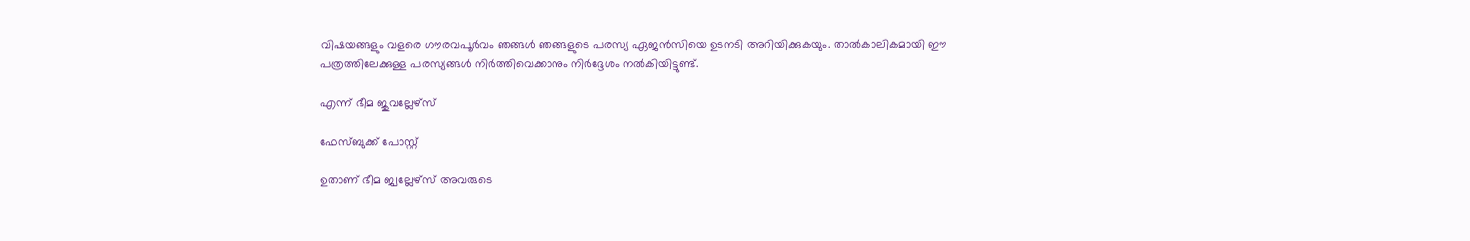വിഷയങ്ങളും വളരെ ഗൗരവപൂർവം ഞങ്ങൾ ഞങ്ങളുടെ പരസ്യ ഏജൻസിയെ ഉടനടി അറിയിക്കുകയും. താൽകാലികമായി ഈ പത്രത്തിലേക്കുള്ള പരസ്യങ്ങൾ നിർത്തിവെക്കാനും നിർദ്ദേശം നൽകിയിട്ടുണ്ട്.

എന്ന് ഭീമ ജുവല്ലേഴ്‌സ്

ഫേസ്ബുക്ക് പോസ്റ്റ്

ഉതാണ് ഭീമ ജ്വല്ലേഴ്സ് അവരുടെ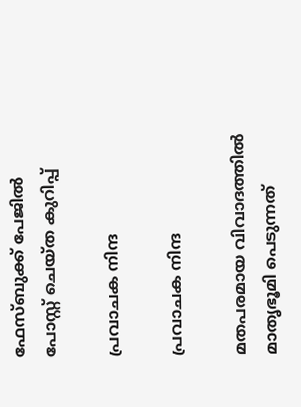ഫേസ്ബുക്ക് പേജിൽ പോസ്റ്റ് ചെയ്ത കുറിപ്പ്

പ്രവാചക നിന്ദ

പ്രവാചക നിന്ദ

മതപരമായ വിവാദത്തില്‍ മാതൃഭൂമി പെടുന്നത്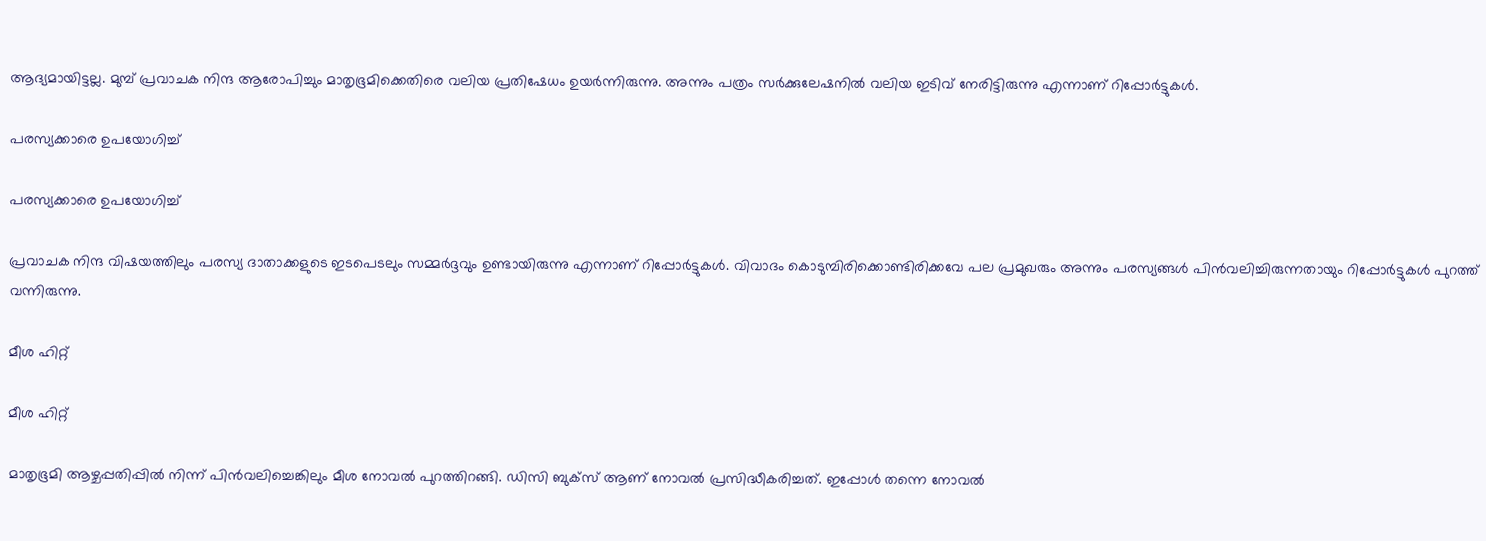ആദ്യമായിട്ടല്ല. മുമ്പ് പ്രവാചക നിന്ദ ആരോപിച്ചും മാതൃഭൂമിക്കെതിരെ വലിയ പ്രതിഷേധം ഉയര്‍ന്നിരുന്നു. അന്നും പത്രം സര്‍ക്കുലേഷനില്‍ വലിയ ഇടിവ് നേരിട്ടിരുന്നു എന്നാണ് റിപ്പോര്‍ട്ടുകള്‍.

പരസ്യക്കാരെ ഉപയോഗിച്ച്

പരസ്യക്കാരെ ഉപയോഗിച്ച്

പ്രവാചക നിന്ദ വിഷയത്തിലും പരസ്യ ദാതാക്കളുടെ ഇടപെടലും സമ്മര്‍ദ്ദവും ഉണ്ടായിരുന്നു എന്നാണ് റിപ്പോര്‍ട്ടുകള്‍. വിവാദം കൊടുമ്പിരിക്കൊണ്ടിരിക്കവേ പല പ്രമുഖരും അന്നും പരസ്യങ്ങള്‍ പിന്‍വലിച്ചിരുന്നതായും റിപ്പോര്‍ട്ടുകള്‍ പുറത്ത് വന്നിരുന്നു.

മീശ ഹിറ്റ്

മീശ ഹിറ്റ്

മാതൃഭൂമി ആഴ്ചപ്പതിപ്പില്‍ നിന്ന് പിന്‍വലിച്ചെങ്കിലും മീശ നോവല്‍ പുറത്തിറങ്ങി. ഡിസി ബുക്‌സ് ആണ് നോവല്‍ പ്രസിദ്ധീകരിച്ചത്. ഇപ്പോള്‍ തന്നെ നോവല്‍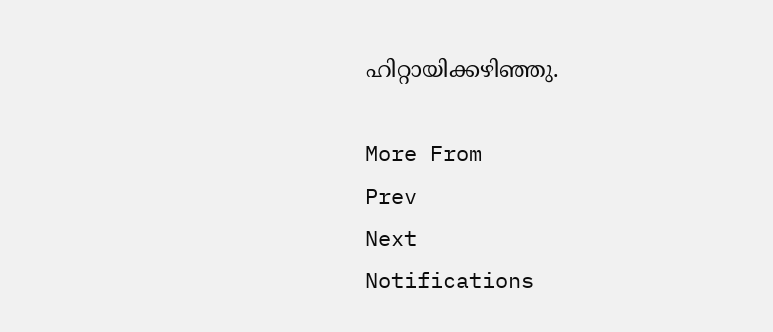ഹിറ്റായിക്കഴിഞ്ഞു.

More From
Prev
Next
Notifications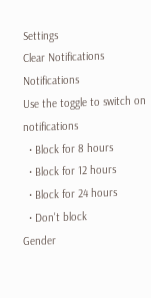Settings
Clear Notifications
Notifications
Use the toggle to switch on notifications
  • Block for 8 hours
  • Block for 12 hours
  • Block for 24 hours
  • Don't block
Gender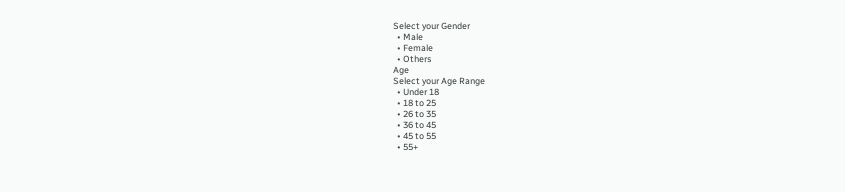Select your Gender
  • Male
  • Female
  • Others
Age
Select your Age Range
  • Under 18
  • 18 to 25
  • 26 to 35
  • 36 to 45
  • 45 to 55
  • 55+